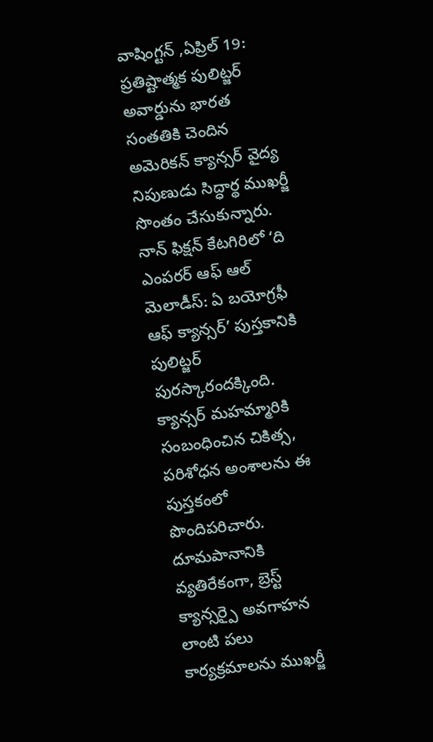వాషింగ్టన్ ,ఏప్రిల్ 19: ప్రతిష్టాత్మక పులిట్జర్ అవార్డును భారత సంతతికి చెందిన అమెరికన్ క్యాన్సర్ వైద్య నిపుణుడు సిద్ధార్థ ముఖర్జీ సొంతం చేసుకున్నారు. నాన్ ఫిక్షన్ కేటగిరిలో ‘ది ఎంపరర్ ఆఫ్ ఆల్ మెలాడీస్: ఏ బయోగ్రఫీ ఆఫ్ క్యాన్సర్’ పుస్తకానికి పులిట్జర్ పురస్కారందక్కింది. క్యాన్సర్ మహమ్మారికి సంబంధించిన చికిత్స, పరిశోధన అంశాలను ఈ పుస్తకంలో పొందిపరిచారు. దూమపానానికి వ్యతిరేకంగా, బ్రెస్ట్ క్యాన్సర్పై అవగాహన లాంటి పలు కార్యక్రమాలను ముఖర్జీ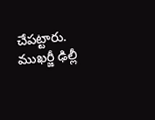చేపట్టారు. ముఖర్జీ ఢిల్లీ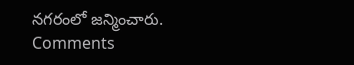నగరంలో జన్మించారు.
Comments